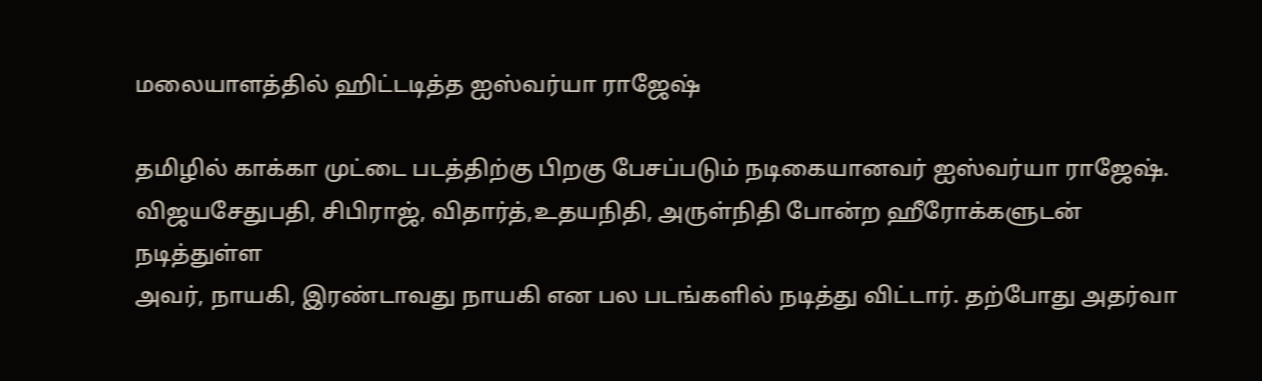மலையாளத்தில் ஹிட்டடித்த ஐஸ்வர்யா ராஜேஷ்

தமிழில் காக்கா முட்டை படத்திற்கு பிறகு பேசப்படும் நடிகையானவர் ஐஸ்வர்யா ராஜேஷ். விஜயசேதுபதி, சிபிராஜ், விதார்த்,உதயநிதி, அருள்நிதி போன்ற ஹீரோக்களுடன் நடித்துள்ள
அவர், நாயகி, இரண்டாவது நாயகி என பல படங்களில் நடித்து விட்டார். தற்போது அதர்வா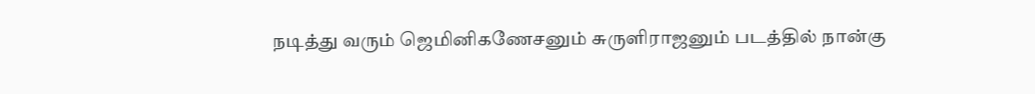நடித்து வரும் ஜெமினிகணேசனும் சுருளிராஜனும் படத்தில் நான்கு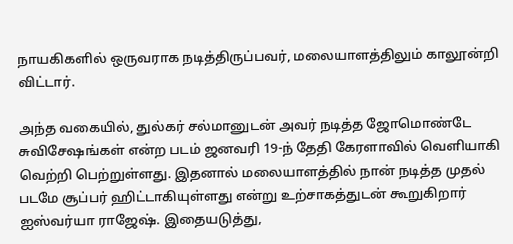நாயகிகளில் ஒருவராக நடித்திருப்பவர், மலையாளத்திலும் காலூன்றி விட்டார்.

அந்த வகையில், துல்கர் சல்மானுடன் அவர் நடித்த ஜோமொண்டே சுவிசேஷங்கள் என்ற படம் ஜனவரி 19-ந் தேதி கேரளாவில் வெளியாகி வெற்றி பெற்றுள்ளது. இதனால் மலையாளத்தில் நான் நடித்த முதல் படமே சூப்பர் ஹிட்டாகியுள்ளது என்று உற்சாகத்துடன் கூறுகிறார் ஐஸ்வர்யா ராஜேஷ். இதையடுத்து,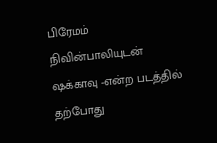பிரேமம் நிவின்பாலியுடன் ஷக்காவு -என்ற படத்தில் தற்போது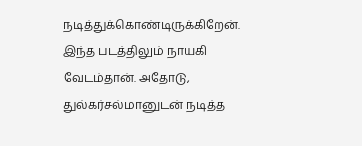நடித்துக்கொண்டிருக்கிறேன். இந்த படத்திலும் நாயகி வேடம்தான். அதோடு, துல்கர்சல்மானுடன் நடித்த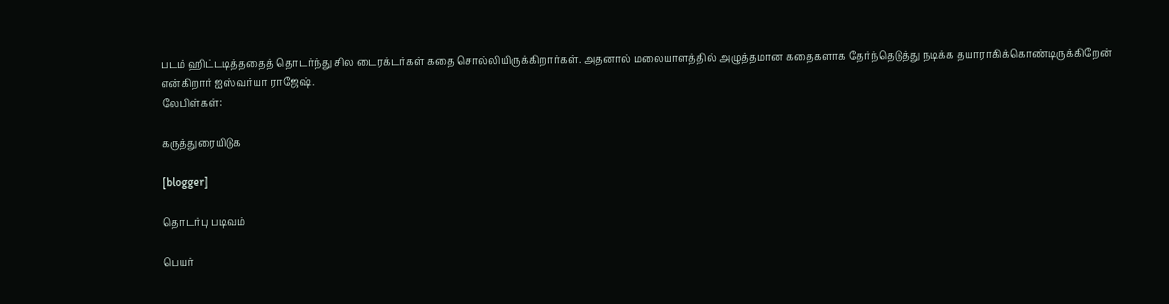படம் ஹிட்டடித்ததைத் தொடர்ந்து சில டைரக்டர்கள் கதை சொல்லியிருக்கிறார்கள். அதனால் மலையாளத்தில் அழுத்தமான கதைகளாக தேர்ந்தெடுத்து நடிக்க தயாராகிக்கொண்டிருக்கிறேன் என்கிறார் ஐஸ்வர்யா ராஜேஷ்.
லேபிள்கள்:

கருத்துரையிடுக

[blogger]

தொடர்பு படிவம்

பெயர்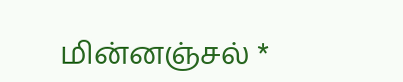மின்னஞ்சல் *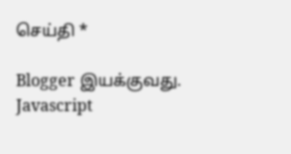செய்தி *

Blogger இயக்குவது.
Javascript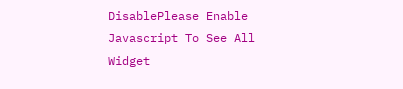DisablePlease Enable Javascript To See All Widget